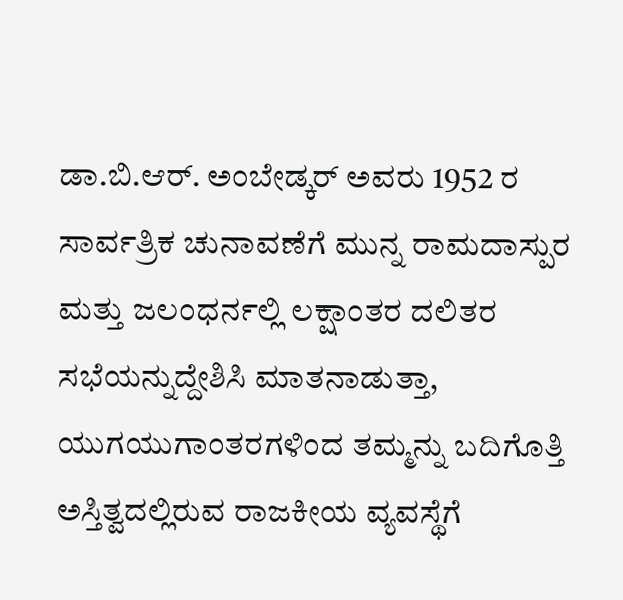ಡಾ.ಬಿ.ಆರ್. ಅಂಬೇಡ್ಕರ್ ಅವರು 1952 ರ ಸಾರ್ವತ್ರಿಕ ಚುನಾವಣೆಗೆ ಮುನ್ನ ರಾಮದಾಸ್ಪುರ ಮತ್ತು ಜಲಂಧರ್ನಲ್ಲಿ ಲಕ್ಷಾಂತರ ದಲಿತರ ಸಭೆಯನ್ನುದ್ದೇಶಿಸಿ ಮಾತನಾಡುತ್ತಾ, ಯುಗಯುಗಾಂತರಗಳಿಂದ ತಮ್ಮನ್ನು ಬದಿಗೊತ್ತಿ ಅಸ್ತಿತ್ವದಲ್ಲಿರುವ ರಾಜಕೀಯ ವ್ಯವಸ್ಥೆಗೆ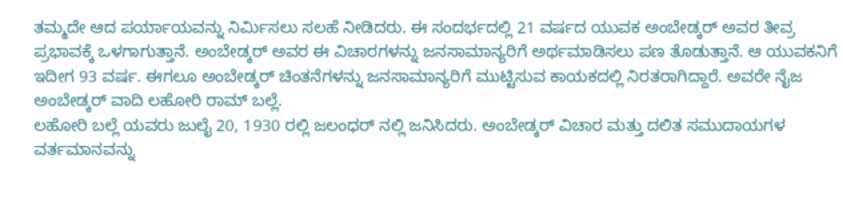ತಮ್ಮದೇ ಆದ ಪರ್ಯಾಯವನ್ನು ನಿರ್ಮಿಸಲು ಸಲಹೆ ನೀಡಿದರು. ಈ ಸಂದರ್ಭದಲ್ಲಿ 21 ವರ್ಷದ ಯುವಕ ಅಂಬೇಡ್ಕರ್ ಅವರ ತೀವ್ರ ಪ್ರಭಾವಕ್ಕೆ ಒಳಗಾಗುತ್ತಾನೆ. ಅಂಬೇಡ್ಕರ್ ಅವರ ಈ ವಿಚಾರಗಳನ್ನು ಜನಸಾಮಾನ್ಯರಿಗೆ ಅರ್ಥಮಾಡಿಸಲು ಪಣ ತೊಡುತ್ತಾನೆ. ಆ ಯುವಕನಿಗೆ ಇದೀಗ 93 ವರ್ಷ. ಈಗಲೂ ಅಂಬೇಡ್ಕರ್ ಚಿಂತನೆಗಳನ್ನು ಜನಸಾಮಾನ್ಯರಿಗೆ ಮುಟ್ಟಿಸುವ ಕಾಯಕದಲ್ಲಿ ನಿರತರಾಗಿದ್ದಾರೆ. ಅವರೇ ನೈಜ ಅಂಬೇಡ್ಕರ್ ವಾದಿ ಲಹೋರಿ ರಾಮ್ ಬಲ್ಲೆ.
ಲಹೋರಿ ಬಲ್ಲೆ ಯವರು ಜುಲೈ 20, 1930 ರಲ್ಲಿ ಜಲಂಧರ್ ನಲ್ಲಿ ಜನಿಸಿದರು. ಅಂಬೇಡ್ಕರ್ ವಿಚಾರ ಮತ್ತು ದಲಿತ ಸಮುದಾಯಗಳ ವರ್ತಮಾನವನ್ನು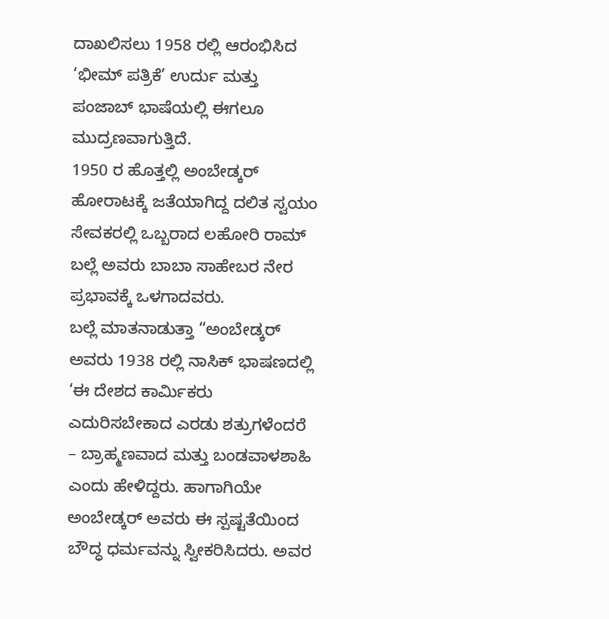ದಾಖಲಿಸಲು 1958 ರಲ್ಲಿ ಆರಂಭಿಸಿದ ‘ಭೀಮ್ ಪತ್ರಿಕೆ’ ಉರ್ದು ಮತ್ತು ಪಂಜಾಬ್ ಭಾಷೆಯಲ್ಲಿ ಈಗಲೂ ಮುದ್ರಣವಾಗುತ್ತಿದೆ.
1950 ರ ಹೊತ್ತಲ್ಲಿ ಅಂಬೇಡ್ಕರ್ ಹೋರಾಟಕ್ಕೆ ಜತೆಯಾಗಿದ್ದ ದಲಿತ ಸ್ವಯಂ ಸೇವಕರಲ್ಲಿ ಒಬ್ಬರಾದ ಲಹೋರಿ ರಾಮ್ ಬಲ್ಲೆ ಅವರು ಬಾಬಾ ಸಾಹೇಬರ ನೇರ ಪ್ರಭಾವಕ್ಕೆ ಒಳಗಾದವರು.
ಬಲ್ಲೆ ಮಾತನಾಡುತ್ತಾ “ಅಂಬೇಡ್ಕರ್ ಅವರು 1938 ರಲ್ಲಿ ನಾಸಿಕ್ ಭಾಷಣದಲ್ಲಿ ‘ಈ ದೇಶದ ಕಾರ್ಮಿಕರು ಎದುರಿಸಬೇಕಾದ ಎರಡು ಶತ್ರುಗಳೆಂದರೆ – ಬ್ರಾಹ್ಮಣವಾದ ಮತ್ತು ಬಂಡವಾಳಶಾಹಿ ಎಂದು ಹೇಳಿದ್ದರು. ಹಾಗಾಗಿಯೇ ಅಂಬೇಡ್ಕರ್ ಅವರು ಈ ಸ್ಪಷ್ಟತೆಯಿಂದ ಬೌದ್ಧ ಧರ್ಮವನ್ನು ಸ್ವೀಕರಿಸಿದರು. ಅವರ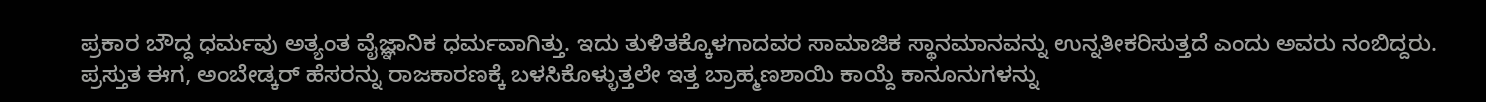ಪ್ರಕಾರ ಬೌದ್ಧ ಧರ್ಮವು ಅತ್ಯಂತ ವೈಜ್ಞಾನಿಕ ಧರ್ಮವಾಗಿತ್ತು. ಇದು ತುಳಿತಕ್ಕೊಳಗಾದವರ ಸಾಮಾಜಿಕ ಸ್ಥಾನಮಾನವನ್ನು ಉನ್ನತೀಕರಿಸುತ್ತದೆ ಎಂದು ಅವರು ನಂಬಿದ್ದರು. ಪ್ರಸ್ತುತ ಈಗ, ಅಂಬೇಡ್ಕರ್ ಹೆಸರನ್ನು ರಾಜಕಾರಣಕ್ಕೆ ಬಳಸಿಕೊಳ್ಳುತ್ತಲೇ ಇತ್ತ ಬ್ರಾಹ್ಮಣಶಾಯಿ ಕಾಯ್ದೆ ಕಾನೂನುಗಳನ್ನು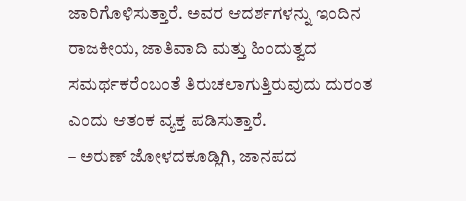ಜಾರಿಗೊಳಿಸುತ್ತಾರೆ. ಅವರ ಆದರ್ಶಗಳನ್ನು ಇಂದಿನ ರಾಜಕೀಯ, ಜಾತಿವಾದಿ ಮತ್ತು ಹಿಂದುತ್ವದ ಸಮರ್ಥಕರೆಂಬಂತೆ ತಿರುಚಲಾಗುತ್ತಿರುವುದು ದುರಂತ ಎಂದು ಆತಂಕ ವ್ಯಕ್ತ ಪಡಿಸುತ್ತಾರೆ.
– ಅರುಣ್ ಜೋಳದಕೂಡ್ಲಿಗಿ, ಜಾನಪದ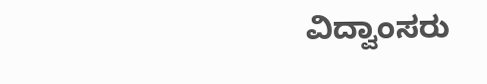ವಿದ್ವಾಂಸರು